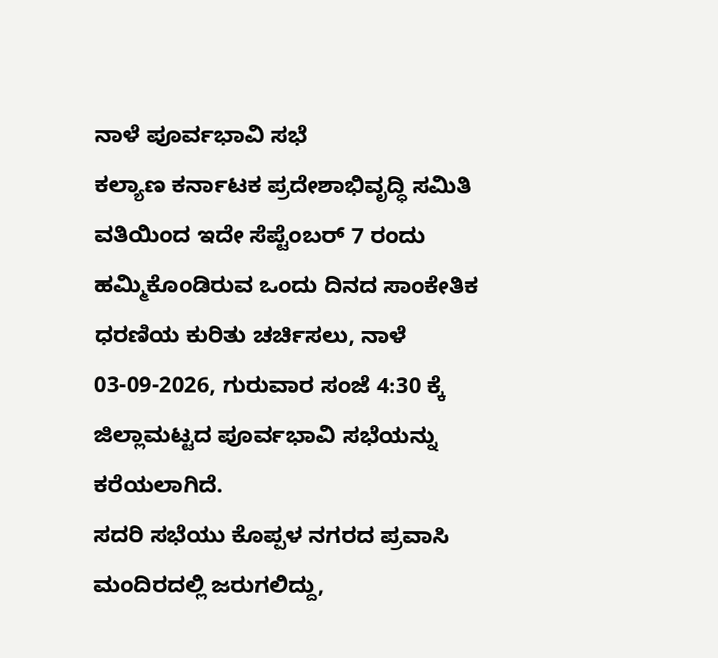ನಾಳೆ ಪೂರ್ವಭಾವಿ ಸಭೆ
ಕಲ್ಯಾಣ ಕರ್ನಾಟಕ ಪ್ರದೇಶಾಭಿವೃದ್ಧಿ ಸಮಿತಿ ವತಿಯಿಂದ ಇದೇ ಸೆಪ್ಟೆಂಬರ್ 7 ರಂದು ಹಮ್ಮಿಕೊಂಡಿರುವ ಒಂದು ದಿನದ ಸಾಂಕೇತಿಕ ಧರಣಿಯ ಕುರಿತು ಚರ್ಚಿಸಲು, ನಾಳೆ 03-09-2026, ಗುರುವಾರ ಸಂಜೆ 4:30 ಕ್ಕೆ ಜಿಲ್ಲಾಮಟ್ಟದ ಪೂರ್ವಭಾವಿ ಸಭೆಯನ್ನು ಕರೆಯಲಾಗಿದೆ.
ಸದರಿ ಸಭೆಯು ಕೊಪ್ಪಳ ನಗರದ ಪ್ರವಾಸಿ ಮಂದಿರದಲ್ಲಿ ಜರುಗಲಿದ್ದು,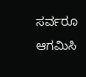ಸರ್ವರೂ ಆಗಮಿಸಿ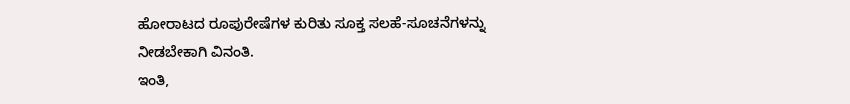ಹೋರಾಟದ ರೂಪುರೇಷೆಗಳ ಕುರಿತು ಸೂಕ್ತ ಸಲಹೆ-ಸೂಚನೆಗಳನ್ನು ನೀಡಬೇಕಾಗಿ ವಿನಂತಿ.
ಇಂತಿ,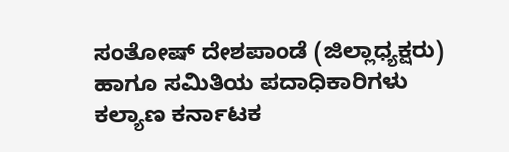ಸಂತೋಷ್ ದೇಶಪಾಂಡೆ (ಜಿಲ್ಲಾಧ್ಯಕ್ಷರು)
ಹಾಗೂ ಸಮಿತಿಯ ಪದಾಧಿಕಾರಿಗಳು
ಕಲ್ಯಾಣ ಕರ್ನಾಟಕ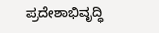ಪ್ರದೇಶಾಭಿವೃದ್ಧಿ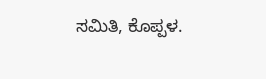ಸಮಿತಿ, ಕೊಪ್ಪಳ.